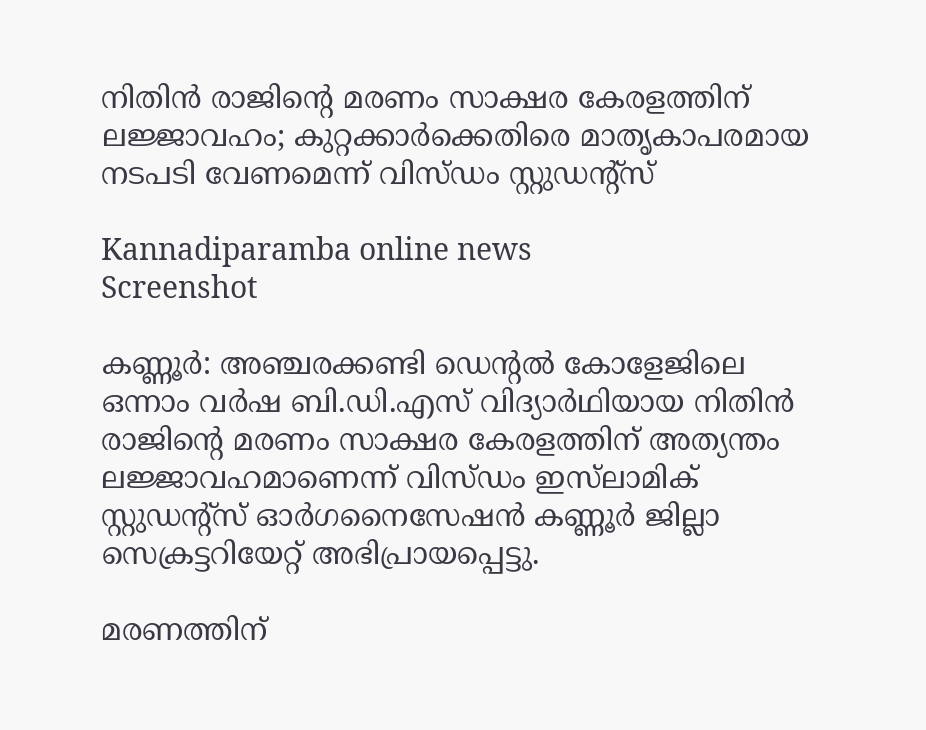നിതിൻ രാജിന്റെ മരണം സാക്ഷര കേരളത്തിന് ലജ്ജാവഹം; കുറ്റക്കാർക്കെതിരെ മാതൃകാപരമായ നടപടി വേണമെന്ന് വിസ്ഡം സ്റ്റുഡന്റ്സ്

Kannadiparamba online news
Screenshot

കണ്ണൂർ: അഞ്ചരക്കണ്ടി ഡെൻ്റൽ കോളേജിലെ ഒന്നാം വർഷ ബി.ഡി.എസ്‌ വിദ്യാർഥിയായ നിതിൻ രാജിന്റെ മരണം സാക്ഷര കേരളത്തിന് അത്യന്തം ലജ്ജാവഹമാണെന്ന് വിസ്ഡം ഇസ്‌ലാമിക് സ്റ്റുഡന്റ്സ് ഓർഗനൈസേഷൻ കണ്ണൂർ ജില്ലാ സെക്രട്ടറിയേറ്റ് അഭിപ്രായപ്പെട്ടു.

മരണത്തിന്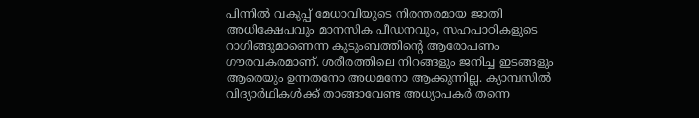പിന്നിൽ വകുപ്പ് മേധാവിയുടെ നിരന്തരമായ ജാതി അധിക്ഷേപവും മാനസിക പീഡനവും, സഹപാഠികളുടെ റാഗിങ്ങുമാണെന്ന കുടുംബത്തിന്റെ ആരോപണം ഗൗരവകരമാണ്. ശരീരത്തിലെ നിറങ്ങളും ജനിച്ച ഇടങ്ങളും ആരെയും ഉന്നതനോ അധമനോ ആക്കുന്നില്ല. ക്യാമ്പസിൽ വിദ്യാർഥികൾക്ക് താങ്ങാവേണ്ട അധ്യാപകർ തന്നെ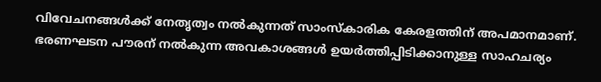വിവേചനങ്ങൾക്ക് നേതൃത്വം നൽകുന്നത് സാംസ്കാരിക കേരളത്തിന് അപമാനമാണ്. ഭരണഘടന പൗരന് നൽകുന്ന അവകാശങ്ങൾ ഉയർത്തിപ്പിടിക്കാനുള്ള സാഹചര്യം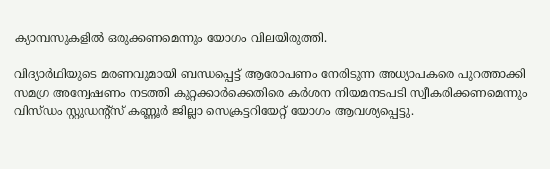ക്യാമ്പസുകളിൽ ഒരുക്കണമെന്നും യോഗം വിലയിരുത്തി.

വിദ്യാർഥിയുടെ മരണവുമായി ബന്ധപ്പെട്ട് ആരോപണം നേരിടുന്ന അധ്യാപകരെ പുറത്താക്കി സമഗ്ര അന്വേഷണം നടത്തി കുറ്റക്കാർക്കെതിരെ കർശന നിയമനടപടി സ്വീകരിക്കണമെന്നും വിസ്ഡം സ്റ്റുഡന്റ്സ് കണ്ണൂർ ജില്ലാ സെക്രട്ടറിയേറ്റ് യോഗം ആവശ്യപ്പെട്ടു.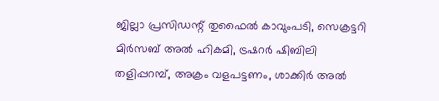ജില്ലാ പ്രസിഡന്റ്‌ തുഫൈൽ കാവുംപടി, സെക്രട്ടറി മിർസബ് അൽ ഹികമി, ട്രഷറർ ഷിബിലി തളിപ്പറമ്പ്, അക്രം വളപട്ടണം, ശാക്കിർ അൽ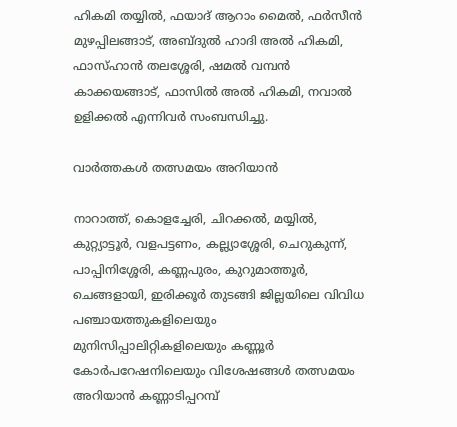ഹികമി തയ്യിൽ, ഫയാദ് ആറാം മൈൽ, ഫർസീൻ മുഴപ്പിലങ്ങാട്, അബ്ദുൽ ഹാദി അൽ ഹികമി, ഫാസ്ഹാൻ തലശ്ശേരി, ഷമൽ വമ്പൻ കാക്കയങ്ങാട്, ഫാസിൽ അൽ ഹികമി, നവാൽ ഉളിക്കൽ എന്നിവർ സംബന്ധിച്ചു.

വാർത്തകൾ തത്സമയം അറിയാൻ

നാറാത്ത്, കൊളച്ചേരി, ചിറക്കൽ, മയ്യിൽ, കുറ്റ്യാട്ടൂർ, വളപട്ടണം, കല്ല്യാശ്ശേരി, ചെറുകുന്ന്, പാപ്പിനിശ്ശേരി, കണ്ണപുരം, കുറുമാത്തൂർ, ചെങ്ങളായി, ഇരിക്കൂർ തുടങ്ങി ജില്ലയിലെ വിവിധ പഞ്ചായത്തുകളിലെയും മുനിസിപ്പാലിറ്റികളിലെയും കണ്ണൂർ കോർപറേഷനിലെയും വിശേഷങ്ങൾ തത്സമയം അറിയാൻ കണ്ണാടിപ്പറമ്പ്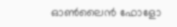ഓൺലൈൻ ഫോളോ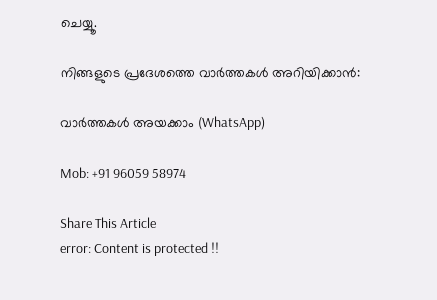ചെയ്യൂ.

നിങ്ങളുടെ പ്രദേശത്തെ വാർത്തകൾ അറിയിക്കാൻ:

വാർത്തകൾ അയക്കാം (WhatsApp)

Mob: +91 96059 58974

Share This Article
error: Content is protected !!